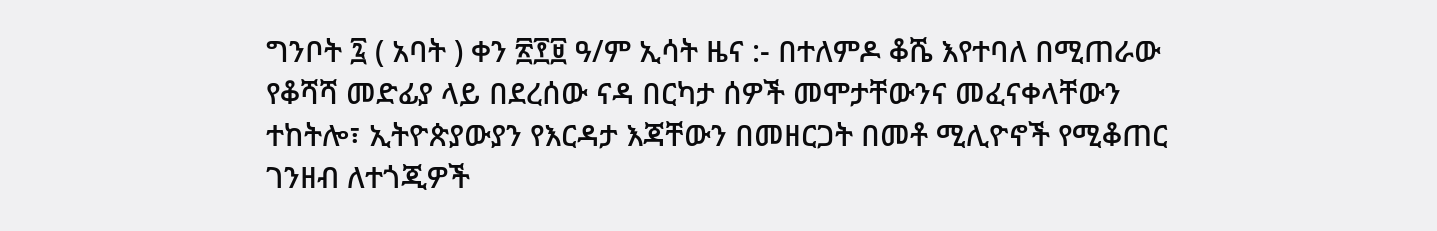ግንቦት ፯ ( አባት ) ቀን ፳፻፱ ዓ/ም ኢሳት ዜና :- በተለምዶ ቆሼ እየተባለ በሚጠራው የቆሻሻ መድፊያ ላይ በደረሰው ናዳ በርካታ ሰዎች መሞታቸውንና መፈናቀላቸውን ተከትሎ፣ ኢትዮጵያውያን የእርዳታ እጃቸውን በመዘርጋት በመቶ ሚሊዮኖች የሚቆጠር ገንዘብ ለተጎጂዎች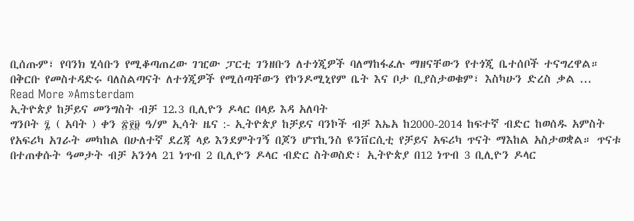ቢሰጡም፣ የባንክ ሂሳቡን የሚቆጣጠረው ገዢው ፓርቲ ገንዘቡን ለተጎጂዎች ባለማከፋፈሉ ማዘናቸውን የተጎጂ ቤተሰቦች ተናግረዋል። በቅርቡ የመስተዳድሩ ባለስልጣናት ለተጎጂዎች የሚሰጣቸውን የኮንዶሚኒየም ቤት እና ቦታ ቢያስታወቁም፣ እስካሁን ድረስ ቃል ...
Read More »Amsterdam
ኢትዮጵያ ከቻይና መንግስት ብቻ 12.3 ቢሊዮን ዶላር በላይ እዳ አለባት
ግንቦት ፯ ( አባት ) ቀን ፳፻፱ ዓ/ም ኢሳት ዜና :- ኢትዮጵያ ከቻይና ባንኮች ብቻ እኤአ ከ2000-2014 ከፍተኛ ብድር ከወሰዱ አምስት የአፍሪካ አገራት መካከል በሁለተኛ ደረጃ ላይ እንደምትገኝ በጆን ሆፕኪንስ ዩንቨርሲቲ የቻይና አፍሪካ ጥናት ማእከል አስታወቋል። ጥናቱ በተጠቀሱት ዓመታት ብቻ አንጎላ 21 ነጥብ 2 ቢሊዮን ዶላር ብድር ስትወስድ፣ ኢትዮጵያ በ12 ነጥብ 3 ቢሊዮን ዶላር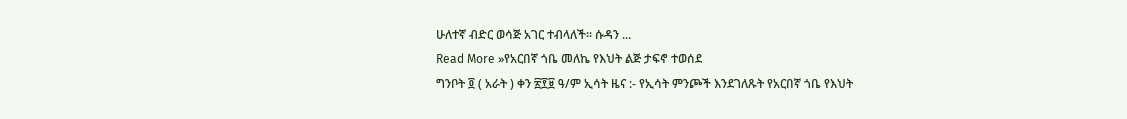ሁለተኛ ብድር ወሳጅ አገር ተብላለች። ሱዳን ...
Read More »የአርበኛ ጎቤ መለኬ የእህት ልጅ ታፍኖ ተወሰደ
ግንቦት ፬ ( አራት ) ቀን ፳፻፱ ዓ/ም ኢሳት ዜና :- የኢሳት ምንጮች እንደገለጹት የአርበኛ ጎቤ የእህት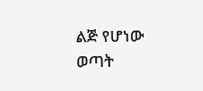ልጅ የሆነው ወጣት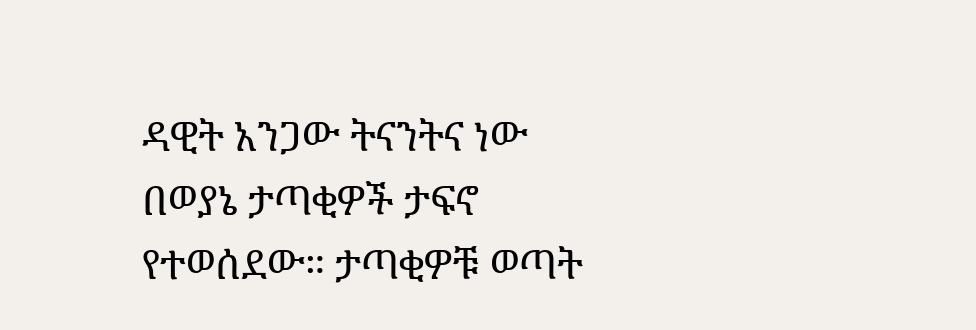ዳዊት አንጋው ትናንትና ነው በወያኔ ታጣቂዎች ታፍኖ የተወሰደው። ታጣቂዎቹ ወጣት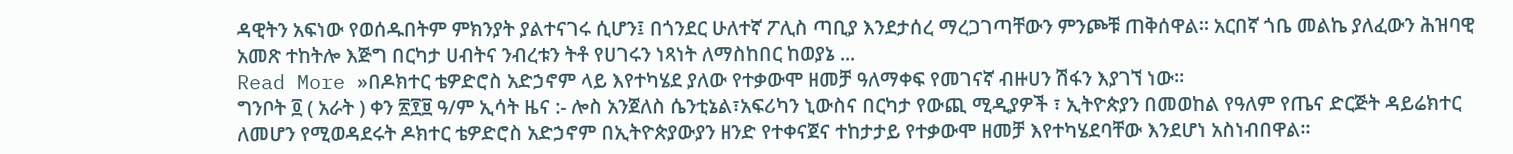ዳዊትን አፍነው የወሰዱበትም ምክንያት ያልተናገሩ ሲሆን፤ በጎንደር ሁለተኛ ፖሊስ ጣቢያ እንደታሰረ ማረጋገጣቸውን ምንጮቹ ጠቅሰዋል። አርበኛ ጎቤ መልኬ ያለፈውን ሕዝባዊ አመጽ ተከትሎ እጅግ በርካታ ሀብትና ንብረቱን ትቶ የሀገሩን ነጻነት ለማስከበር ከወያኔ ...
Read More »በዶክተር ቴዎድሮስ አድኃኖም ላይ እየተካሄደ ያለው የተቃውሞ ዘመቻ ዓለማቀፍ የመገናኛ ብዙሀን ሽፋን እያገኘ ነው።
ግንቦት ፬ ( አራት ) ቀን ፳፻፱ ዓ/ም ኢሳት ዜና :- ሎስ አንጀለስ ሴንቲኔል፣አፍሪካን ኒውስና በርካታ የውጪ ሚዲያዎች ፣ ኢትዮጵያን በመወከል የዓለም የጤና ድርጅት ዳይሬክተር ለመሆን የሚወዳደሩት ዶክተር ቴዎድሮስ አድኃኖም በኢትዮጵያውያን ዘንድ የተቀናጀና ተከታታይ የተቃውሞ ዘመቻ እየተካሄደባቸው እንደሆነ አስነብበዋል።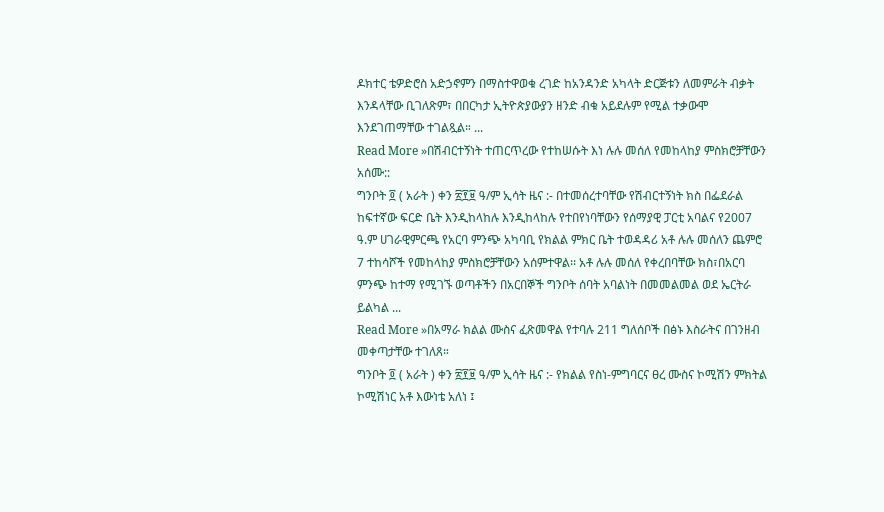ዶክተር ቴዎድሮስ አድኃኖምን በማስተዋወቁ ረገድ ከአንዳንድ አካላት ድርጅቱን ለመምራት ብቃት እንዳላቸው ቢገለጽም፣ በበርካታ ኢትዮጵያውያን ዘንድ ብቁ አይደሉም የሚል ተቃውሞ እንደገጠማቸው ተገልጿል። ...
Read More »በሽብርተኝነት ተጠርጥረው የተከሠሱት እነ ሉሉ መሰለ የመከላከያ ምስክሮቻቸውን አሰሙ::
ግንቦት ፬ ( አራት ) ቀን ፳፻፱ ዓ/ም ኢሳት ዜና :- በተመሰረተባቸው የሽብርተኝነት ክስ በፌደራል ከፍተኛው ፍርድ ቤት እንዲከላከሉ እንዲከላከሉ የተበየነባቸውን የሰማያዊ ፓርቲ አባልና የ2007 ዓ.ም ሀገራዊምርጫ የአርባ ምንጭ አካባቢ የክልል ምክር ቤት ተወዳዳሪ አቶ ሉሉ መሰለን ጨምሮ 7 ተከሳሾች የመከላከያ ምስክሮቻቸውን አሰምተዋል፡፡ አቶ ሉሉ መሰለ የቀረበባቸው ክስ፣በአርባ ምንጭ ከተማ የሚገኙ ወጣቶችን በአርበኞች ግንቦት ሰባት አባልነት በመመልመል ወደ ኤርትራ ይልካል ...
Read More »በአማራ ክልል ሙስና ፈጽመዋል የተባሉ 211 ግለሰቦች በፅኑ እስራትና በገንዘብ መቀጣታቸው ተገለጸ።
ግንቦት ፬ ( አራት ) ቀን ፳፻፱ ዓ/ም ኢሳት ዜና :- የክልል የስነ-ምግባርና ፀረ ሙስና ኮሚሽን ምክትል ኮሚሽነር አቶ እውነቴ አለነ ፤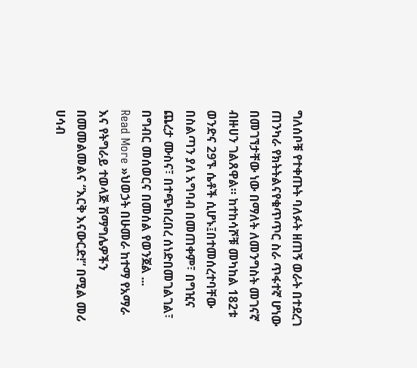ግለሰቦቹ የተቀጡት ባለፉት ዘጠኝ ወራት በተደረገ ጠንካራ የክትትልናየቁጥጥር ስራ ጥፋተኛ ሆነው በመገኘታቸው ነው በማለት ለመንግስት መገናኛ ብዙሀን ገልጸዋል። ከተከሳሾቹ መካከል 182ቱ ወንድና 29ኙ ሴቶች ሲሆኑ፤በተመሰረተባቸው በስልጣን ያለ አግባብ በመጠቀም፣ በግዢና ጨረታ ሙስና፣ በተጭበረበረ ሰነድበመገልገል፣ በግብር መሰወርና በመሰል የወንጀል ...
Read More »ህወኃት በሁመራ ከተማ የአማራ እና የትግራይ ተወላጅ ሽማግሌዎችን በመመልመልና “እርቅ እናውርድ!” በሚል መሪ ሀሳብ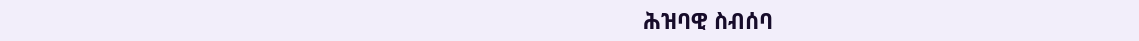ሕዝባዊ ስብሰባ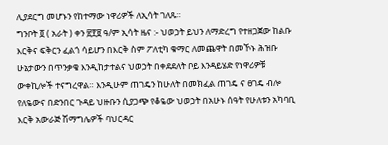ሊያደርግ መሆኑን የከተማው ነዋሪዎች ለኢሳት ገለጹ።
ግንቦት ፬ ( አራት ) ቀን ፳፻፱ ዓ/ም ኢሳት ዜና :- ህወኃት ይህን ለማድረግ የተዘጋጀው ከልቡ እርቅና ፍቅርን ፈልጎ ሳይሆን በእርቅ ስም ፖለቲካ ቁማር ለመጨዋት በመኾኑ ሕዝቡ ሁኔታውን በጥንቃቄ እንዲከታተልና ህወኃት በቀደደለት ቦይ እንዳይሄድ የነዋሪዎቹ ውቀኪሎች ተናግረዋል። እንዲሁም ጠገዴን ከሁለት በመክፈል ጠገዴ ና ፀገዴ ብሎ የለዬውና በድንበር ጉዳይ ህዙቡን ሲያጋጭ የቆዬው ህወኃት በአሁኑ ሰዓት የሁለቱን አካባቢ እርቅ አውራጅ ሽማግሌዎች ባህርዳር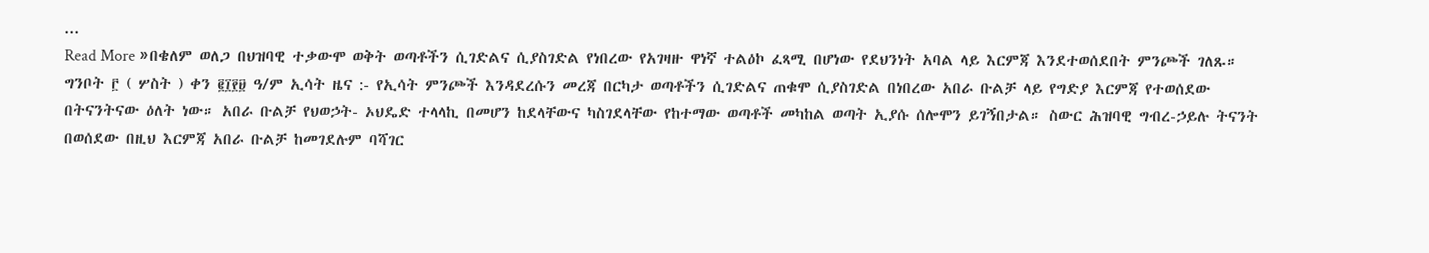...
Read More »በቄለም ወለጋ በህዝባዊ ተቃውሞ ወቅት ወጣቶችን ሲገድልና ሲያስገድል የነበረው የአገዛዙ ዋነኛ ተልዕኮ ፈጻሚ በሆነው የደህንነት አባል ላይ እርምጃ እንደተወሰደበት ምንጮች ገለጹ።
ግንቦት ፫ ( ሦስት ) ቀን ፪፲፻፱ ዓ/ም ኢሳት ዜና :- የኢሳት ምንጮች እንዳደረሱን መረጃ በርካታ ወጣቶችን ሲገድልና ጠቁሞ ሲያስገድል በነበረው አበራ ቡልቻ ላይ የግድያ እርምጃ የተወሰደው በትናንትናው ዕለት ነው። አበራ ቡልቻ የህወኃት- ኦህዴድ ተላላኪ በመሆን ከደላቸውና ካስገደላቸው የከተማው ወጣቶች መካከል ወጣት ኢያሱ ሰሎሞን ይገኝበታል። ስውር ሕዝባዊ ግብረ-ኃይሉ ትናንት በወሰደው በዚህ እርምጃ አበራ ቡልቻ ከመገደሉም ባሻገር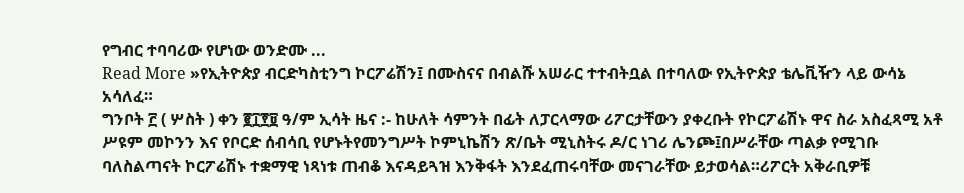የግብር ተባባሪው የሆነው ወንድሙ ...
Read More »የኢትዮጵያ ብርድካስቲንግ ኮርፖሬሽን፤ በሙስናና በብልሹ አሠራር ተተብትቧል በተባለው የኢትዮጵያ ቴሌቪዥን ላይ ውሳኔ አሳለፈ።
ግንቦት ፫ ( ሦስት ) ቀን ፪፲፻፱ ዓ/ም ኢሳት ዜና :- ከሁለት ሳምንት በፊት ለፓርላማው ሪፖርታቸውን ያቀረቡት የኮርፖሬሽኑ ዋና ስራ አስፈጻሚ አቶ ሥዩም መኮንን እና የቦርድ ሰብሳቢ የሆኑትየመንግሥት ኮምኒኬሽን ጽ/ቤት ሚኒስትሩ ዶ/ር ነገሪ ሌንጮ፤በሥራቸው ጣልቃ የሚገቡ ባለስልጣናት ኮርፖሬሽኑ ተቋማዊ ነጻነቱ ጠብቆ እናዳይጓዝ እንቅፋት እንደፈጠሩባቸው መናገራቸው ይታወሳል።ሪፖርት አቅራቢዎቹ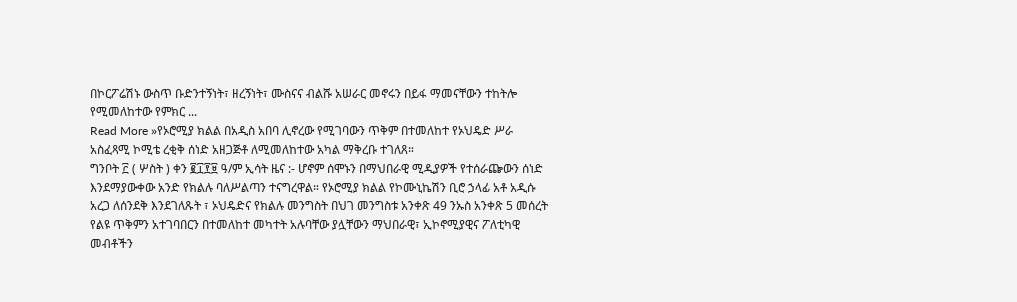በኮርፖሬሽኑ ውስጥ ቡድንተኝነት፣ ዘረኝነት፣ ሙስናና ብልሹ አሠራር መኖሩን በይፋ ማመናቸውን ተከትሎ የሚመለከተው የምክር ...
Read More »የኦሮሚያ ክልል በአዲስ አበባ ሊኖረው የሚገባውን ጥቅም በተመለከተ የኦህዴድ ሥራ አስፈጻሚ ኮሚቴ ረቂቅ ሰነድ አዘጋጅቶ ለሚመለከተው አካል ማቅረቡ ተገለጸ።
ግንቦት ፫ ( ሦስት ) ቀን ፪፲፻፱ ዓ/ም ኢሳት ዜና :- ሆኖም ሰሞኑን በማህበራዊ ሚዲያዎች የተሰራጬውን ሰነድ እንደማያውቀው አንድ የክልሉ ባለሥልጣን ተናግረዋል። የኦሮሚያ ክልል የኮሙኒኬሽን ቢሮ ኃላፊ አቶ አዲሱ አረጋ ለሰንደቅ እንደገለጹት ፣ ኦህዴድና የክልሉ መንግስት በህገ መንግስቱ አንቀጽ 49 ንኡስ አንቀጽ 5 መሰረት የልዩ ጥቅምን አተገባበርን በተመለከተ መካተት አሉባቸው ያሏቸውን ማህበራዊ፣ ኢኮኖሚያዊና ፖለቲካዊ መብቶችን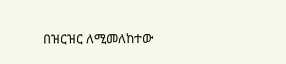በዝርዝር ለሚመለከተው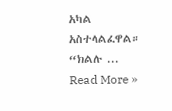አካል አስተላልፈዋል። “ክልሉ ...
Read More »